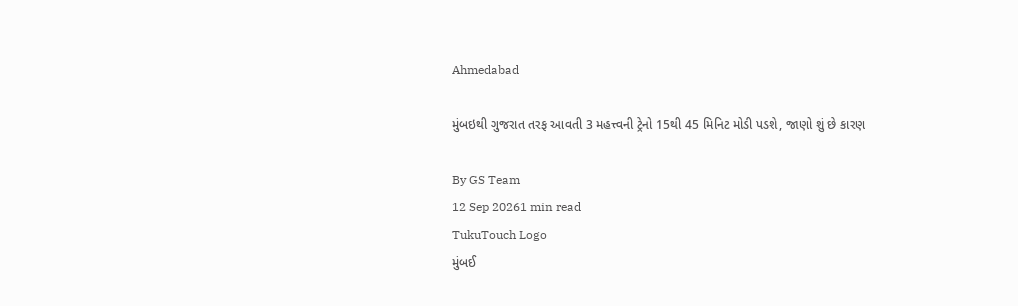Ahmedabad

મુંબઇથી ગુજરાત તરફ આવતી 3 મહત્ત્વની ટ્રેનો 15થી 45 મિનિટ મોડી પડશે, જાણો શું છે કારણ

By GS Team
12 Sep 20261 min read
TukuTouch Logo
મુંબઈ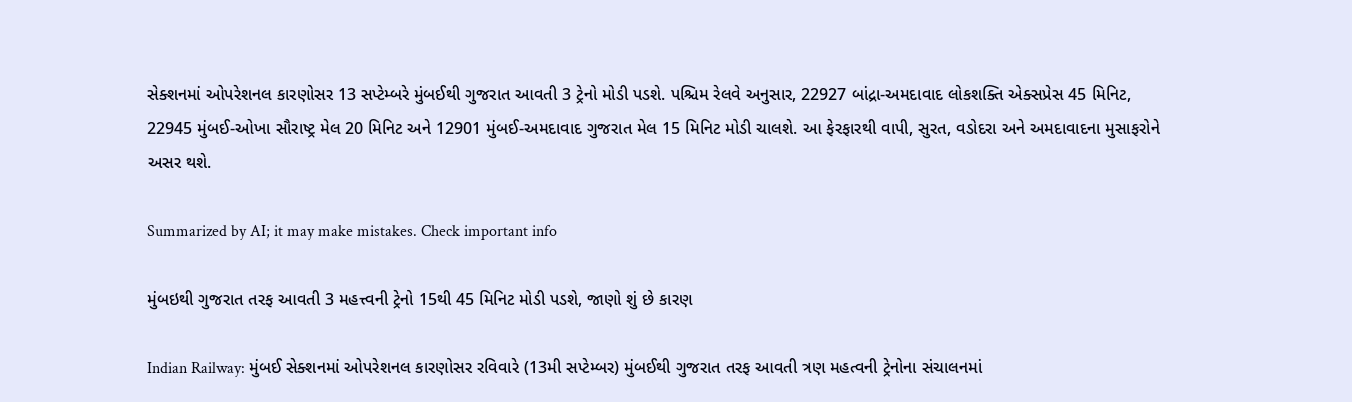સેક્શનમાં ઓપરેશનલ કારણોસર 13 સપ્ટેમ્બરે મુંબઈથી ગુજરાત આવતી 3 ટ્રેનો મોડી પડશે. પશ્ચિમ રેલવે અનુસાર, 22927 બાંદ્રા-અમદાવાદ લોકશક્તિ એક્સપ્રેસ 45 મિનિટ, 22945 મુંબઈ-ઓખા સૌરાષ્ટ્ર મેલ 20 મિનિટ અને 12901 મુંબઈ-અમદાવાદ ગુજરાત મેલ 15 મિનિટ મોડી ચાલશે. આ ફેરફારથી વાપી, સુરત, વડોદરા અને અમદાવાદના મુસાફરોને અસર થશે.

Summarized by AI; it may make mistakes. Check important info

મુંબઇથી ગુજરાત તરફ આવતી 3 મહત્ત્વની ટ્રેનો 15થી 45 મિનિટ મોડી પડશે, જાણો શું છે કારણ

Indian Railway: મુંબઈ સેક્શનમાં ઓપરેશનલ કારણોસર રવિવારે (13મી સપ્ટેમ્બર) મુંબઈથી ગુજરાત તરફ આવતી ત્રણ મહત્વની ટ્રેનોના સંચાલનમાં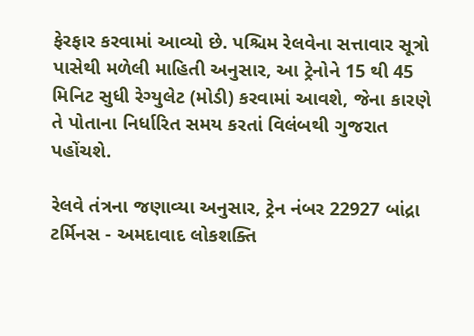ફેરફાર કરવામાં આવ્યો છે. પશ્ચિમ રેલવેના સત્તાવાર સૂત્રો પાસેથી મળેલી માહિતી અનુસાર, આ ટ્રેનોને 15 થી 45 મિનિટ સુધી રેગ્યુલેટ (મોડી) કરવામાં આવશે, જેના કારણે તે પોતાના નિર્ધારિત સમય કરતાં વિલંબથી ગુજરાત પહોંચશે.

રેલવે તંત્રના જણાવ્યા અનુસાર, ટ્રેન નંબર 22927 બાંદ્રા ટર્મિનસ - અમદાવાદ લોકશક્તિ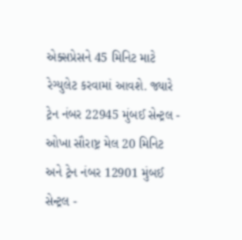એક્સપ્રેસને 45 મિનિટ માટે રેગ્યુલેટ કરવામાં આવશે. જ્યારે ટ્રેન નંબર 22945 મુંબઈ સેન્ટ્રલ - ઓખા સૌરાષ્ટ્ર મેલ 20 મિનિટ અને ટ્રેન નંબર 12901 મુંબઈ સેન્ટ્રલ -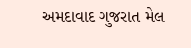અમદાવાદ ગુજરાત મેલ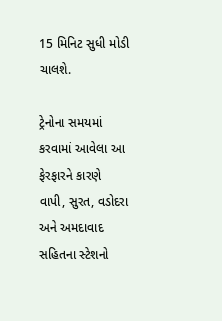15 મિનિટ સુધી મોડી ચાલશે.

ટ્રેનોના સમયમાં કરવામાં આવેલા આ ફેરફારને કારણે વાપી, સુરત, વડોદરા અને અમદાવાદ સહિતના સ્ટેશનો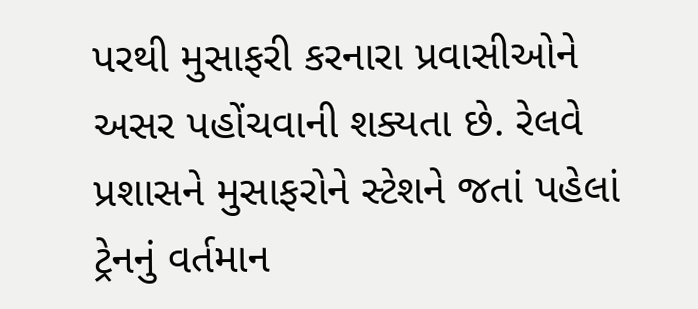પરથી મુસાફરી કરનારા પ્રવાસીઓને અસર પહોંચવાની શક્યતા છે. રેલવે પ્રશાસને મુસાફરોને સ્ટેશને જતાં પહેલાં ટ્રેનનું વર્તમાન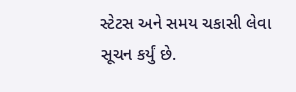સ્ટેટસ અને સમય ચકાસી લેવા સૂચન કર્યું છે.